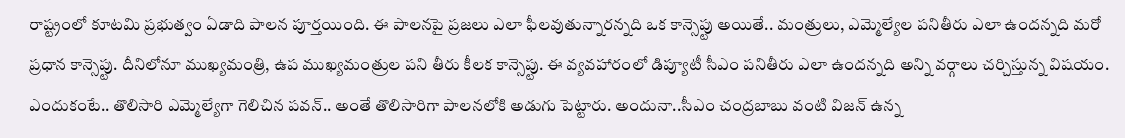రాష్ట్రంలో కూటమి ప్రభుత్వం ఏడాది పాలన పూర్తయింది. ఈ పాలనపై ప్రజలు ఎలా ఫీలవుతున్నారన్నది ఒక కాన్సెప్టు అయితే.. మంత్రులు, ఎమ్మెల్యేల పనితీరు ఎలా ఉందన్నది మరో ప్రధాన కాన్సెప్టు. దీనిలోనూ ముఖ్యమంత్రి, ఉప ముఖ్యమంత్రుల పని తీరు కీలక కాన్సెప్టు. ఈ వ్యవహారంలో డిప్యూటీ సీఎం పనితీరు ఎలా ఉందన్నది అన్ని వర్గాలు చర్చిస్తున్న విషయం. ఎందుకంటే.. తొలిసారి ఎమ్మెల్యేగా గెలిచిన పవన్.. అంతే తొలిసారిగా పాలనలోకి అడుగు పెట్టారు. అందునా..సీఎం చంద్రబాబు వంటి విజన్ ఉన్న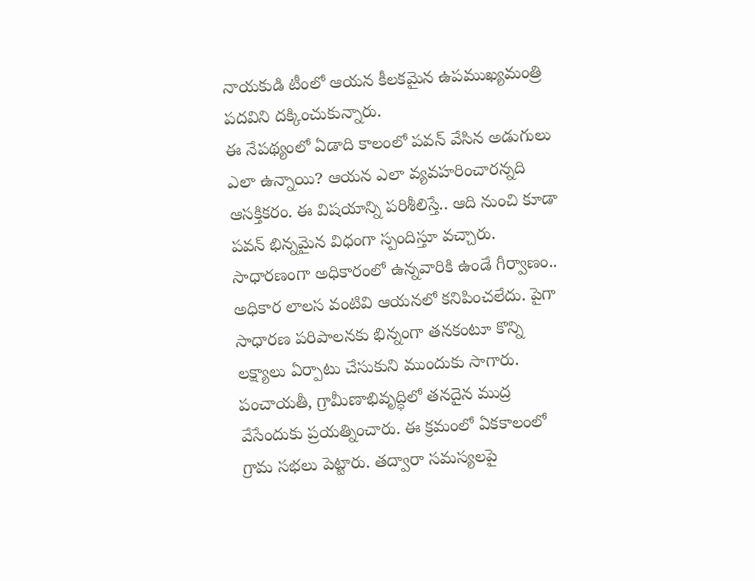నాయకుడి టీంలో ఆయన కీలకమైన ఉపముఖ్యమంత్రి పదవిని దక్కించుకున్నారు.
ఈ నేపథ్యంలో ఏడాది కాలంలో పవన్ వేసిన అడుగులు ఎలా ఉన్నాయి? ఆయన ఎలా వ్యవహరించారన్నది ఆసక్తికరం. ఈ విషయాన్ని పరిశీలిస్తే.. ఆది నుంచి కూడా పవన్ భిన్నమైన విధంగా స్పందిస్తూ వచ్చారు. సాధారణంగా అధికారంలో ఉన్నవారికి ఉండే గీర్వాణం.. అధికార లాలస వంటివి ఆయనలో కనిపించలేదు. పైగా సాధారణ పరిపాలనకు భిన్నంగా తనకంటూ కొన్ని లక్ష్యాలు ఏర్పాటు చేసుకుని ముందుకు సాగారు. పంచాయతీ, గ్రామీణాభివృద్ధిలో తనదైన ముద్ర వేసేందుకు ప్రయత్నించారు. ఈ క్రమంలో ఏకకాలంలో గ్రామ సభలు పెట్టారు. తద్వారా సమస్యలపై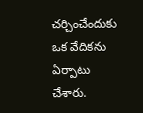చర్చించేందుకు ఒక వేదికను ఏర్పాటు చేశారు.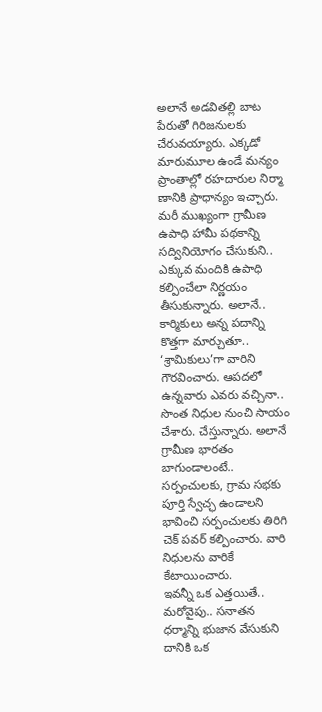అలానే అడవితల్లి బాట పేరుతో గిరిజనులకు చేరువయ్యారు. ఎక్కడో మారుమూల ఉండే మన్యం ప్రాంతాల్లో రహదారుల నిర్మా ణానికి ప్రాధాన్యం ఇచ్చారు. మరీ ముఖ్యంగా గ్రామీణ ఉపాధి హామీ పథకాన్ని సద్వినియోగం చేసుకుని.. ఎక్కువ మందికి ఉపాధి కల్పించేలా నిర్ణయం తీసుకున్నారు. అలానే.. కార్మికులు అన్న పదాన్ని కొత్తగా మార్చుతూ.. ‘శ్రామికులు’గా వారిని గౌరవించారు. ఆపదలో ఉన్నవారు ఎవరు వచ్చినా.. సొంత నిధుల నుంచి సాయం చేశారు. చేస్తున్నారు. అలానే గ్రామీణ భారతం బాగుండాలంటే.. సర్పంచులకు, గ్రామ సభకు పూర్తి స్వేచ్ఛ ఉండాలని భావించి సర్పంచులకు తిరిగి చెక్ పవర్ కల్పించారు. వారి నిధులను వారికే కేటాయించారు.
ఇవన్నీ ఒక ఎత్తయితే.. మరోవైపు.. సనాతన ధర్మాన్ని భుజాన వేసుకుని దానికి ఒక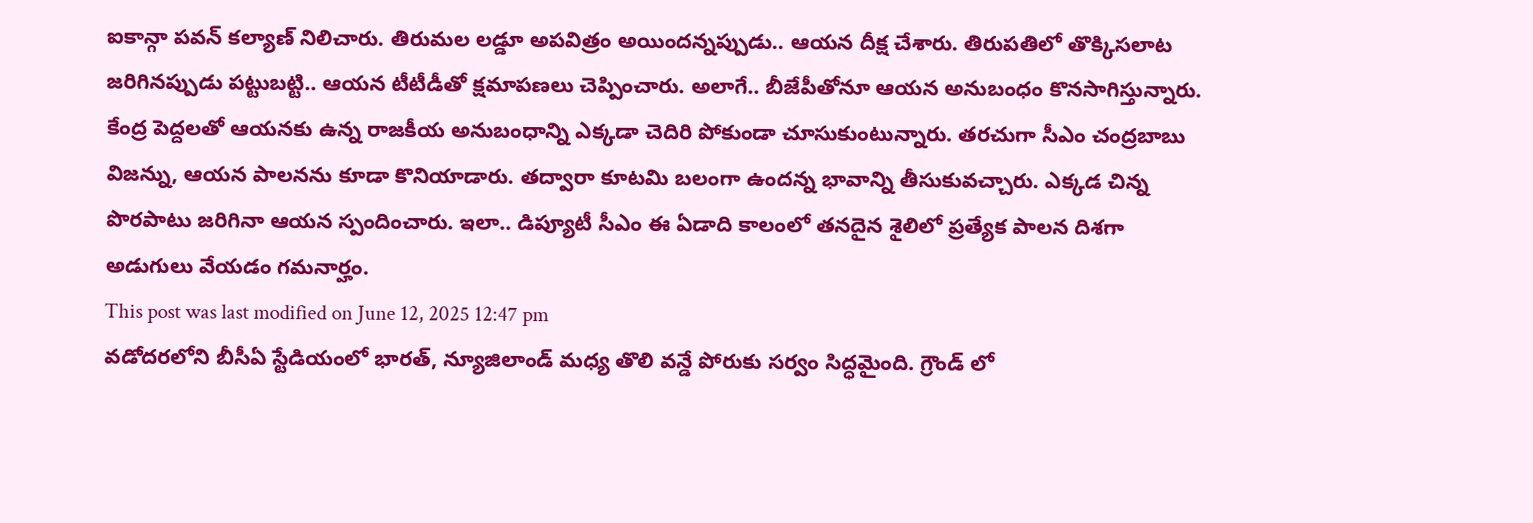ఐకాన్గా పవన్ కల్యాణ్ నిలిచారు. తిరుమల లడ్డూ అపవిత్రం అయిందన్నప్పుడు.. ఆయన దీక్ష చేశారు. తిరుపతిలో తొక్కిసలాట జరిగినప్పుడు పట్టుబట్టి.. ఆయన టీటీడీతో క్షమాపణలు చెప్పించారు. అలాగే.. బీజేపీతోనూ ఆయన అనుబంధం కొనసాగిస్తున్నారు. కేంద్ర పెద్దలతో ఆయనకు ఉన్న రాజకీయ అనుబంధాన్ని ఎక్కడా చెదిరి పోకుండా చూసుకుంటున్నారు. తరచుగా సీఎం చంద్రబాబు విజన్ను, ఆయన పాలనను కూడా కొనియాడారు. తద్వారా కూటమి బలంగా ఉందన్న భావాన్ని తీసుకువచ్చారు. ఎక్కడ చిన్న పొరపాటు జరిగినా ఆయన స్పందించారు. ఇలా.. డిప్యూటీ సీఎం ఈ ఏడాది కాలంలో తనదైన శైలిలో ప్రత్యేక పాలన దిశగా అడుగులు వేయడం గమనార్హం.
This post was last modified on June 12, 2025 12:47 pm
వడోదరలోని బీసీఏ స్టేడియంలో భారత్, న్యూజిలాండ్ మధ్య తొలి వన్డే పోరుకు సర్వం సిద్ధమైంది. గ్రౌండ్ లో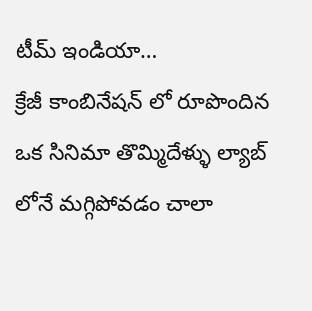టీమ్ ఇండియా…
క్రేజీ కాంబినేషన్ లో రూపొందిన ఒక సినిమా తొమ్మిదేళ్ళు ల్యాబ్ లోనే మగ్గిపోవడం చాలా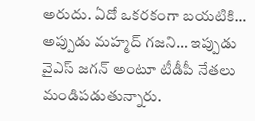అరుదు. ఏదో ఒకరకంగా బయటికి…
అప్పుడు మహ్మద్ గజని… ఇప్పుడు వైఎస్ జగన్ అంటూ టీడీపీ నేతలు మండిపడుతున్నారు.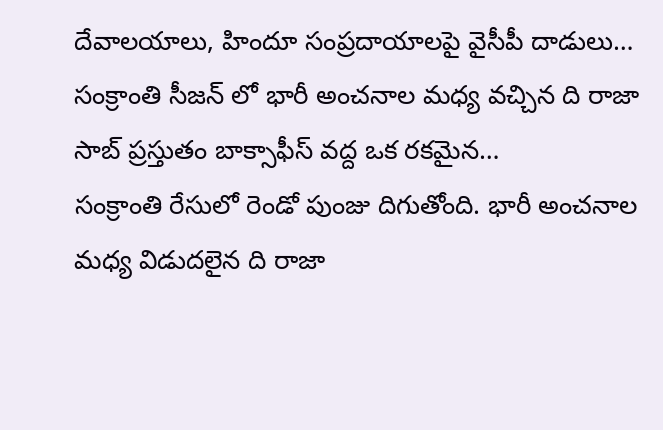దేవాలయాలు, హిందూ సంప్రదాయాలపై వైసీపీ దాడులు…
సంక్రాంతి సీజన్ లో భారీ అంచనాల మధ్య వచ్చిన ది రాజా సాబ్ ప్రస్తుతం బాక్సాఫీస్ వద్ద ఒక రకమైన…
సంక్రాంతి రేసులో రెండో పుంజు దిగుతోంది. భారీ అంచనాల మధ్య విడుదలైన ది రాజా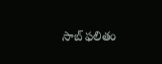సాబ్ ఫలితం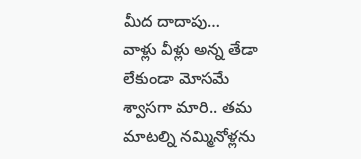మీద దాదాపు…
వాళ్లు వీళ్లు అన్న తేడా లేకుండా మోసమే శ్వాసగా మారి.. తమ మాటల్ని నమ్మినోళ్లను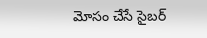మోసం చేసే సైబర్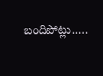బందిపోట్లు..…